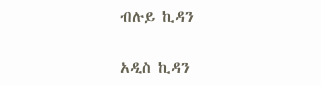ብሉይ ኪዳን

አዲስ ኪዳን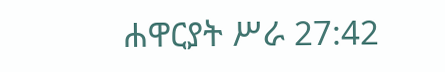ሐዋርያት ሥራ 27:42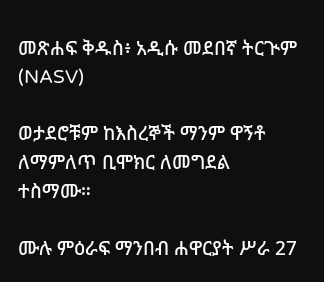መጽሐፍ ቅዱስ፥ አዲሱ መደበኛ ትርጒም (NASV)

ወታደሮቹም ከእስረኞች ማንም ዋኝቶ ለማምለጥ ቢሞክር ለመግደል ተስማሙ።

ሙሉ ምዕራፍ ማንበብ ሐዋርያት ሥራ 27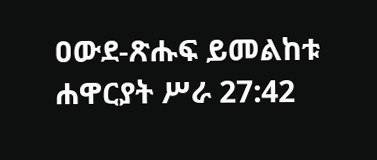ዐውደ-ጽሑፍ ይመልከቱ ሐዋርያት ሥራ 27:42